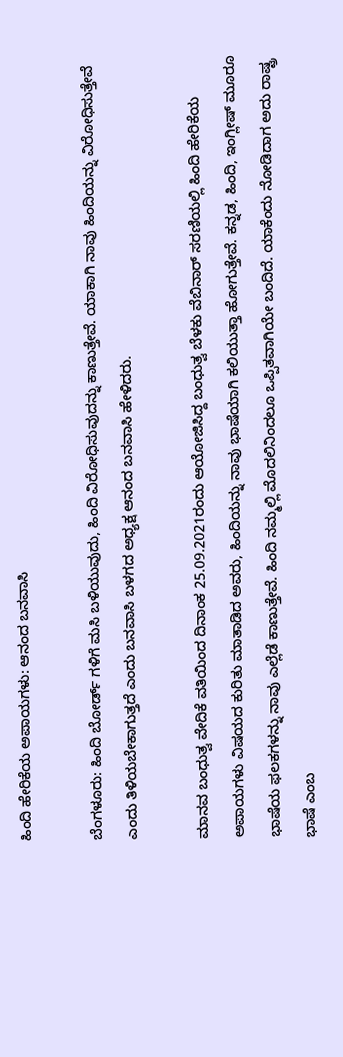ಹಿಂದಿ ಹೇರಿಕೆಯ ಅಪಾಯಗಳು: ಆನಂದ ಬನವಾಸಿ

ಬೆಂಗಳೂರು: ಹಿಂದಿ ಬೋರ್ಡ್ ಗಳಿಗೆ ಮಸಿ ಬಳಿಯುವುದು, ಹಿಂದಿ ವಿರೋಧಿಸುವುದನ್ನು ಕಾಣುತ್ತೇವೆ. ಯಾಕಾಗಿ ನಾವು ಹಿಂದಿಯನ್ನು ವಿರೋಧಿಸುತ್ತೇವೆ ಎಂದು ತಿಳಿಯಬೇಕಾಗುತ್ತದೆ ಎಂದು ಬನವಾಸಿ ಬಳಗದ ಅಧ್ಯಕ್ಷ ಆನಂದ ಬನವಾಸಿ ಹೇಳಿದರು.

ಮಾನವ ಬಂಧುತ್ವ ವೇದಿಕೆ ವತಿಯಿಂದ ದಿನಾಂಕ 25.09.2021ರಂದು ಆಯೋಜಿಸಿದ್ದ ಬಂಧುತ್ವ ಬೆಳಕು ವೆಬಿನಾರ್ ಸರಣಿಯಲ್ಲಿ ಹಿಂದಿ ಹೇರಿಕೆಯ ಅಪಾಯಗಳು ವಿಷಯದ ಕುರಿತು ಮಾತಾಡಿದ ಅವರು, ಹಿಂದಿಯನ್ನು ನಾವು ಭಾಷೆಯಾಗಿ ಕಲಿಯುತ್ತಾ ಹೋಗುತ್ತೇವೆ. ಕನ್ನಡ, ಹಿಂದಿ, ಇಂಗ್ಲೀಷ್ ಮೂರೂ ಭಾಷೆಯ ಫಲಕಗಳನ್ನು ನಾವು ಎಲ್ಲೆಡೆ ಕಾಣುತ್ತೇವೆ. ಹಿಂದಿ ನಮ್ಮಲ್ಲಿ ಮೊದಲಿನಿಂದಲೂ ಒಪ್ಪಿತವಾಗಿಯೇ ಬಂದಿದೆ. ಯಾಕೆಂದು ನೋಡಿದಾಗ ಅದು ರಾಷ್ಟ್ರ ಭಾಷೆ ಎಂಬ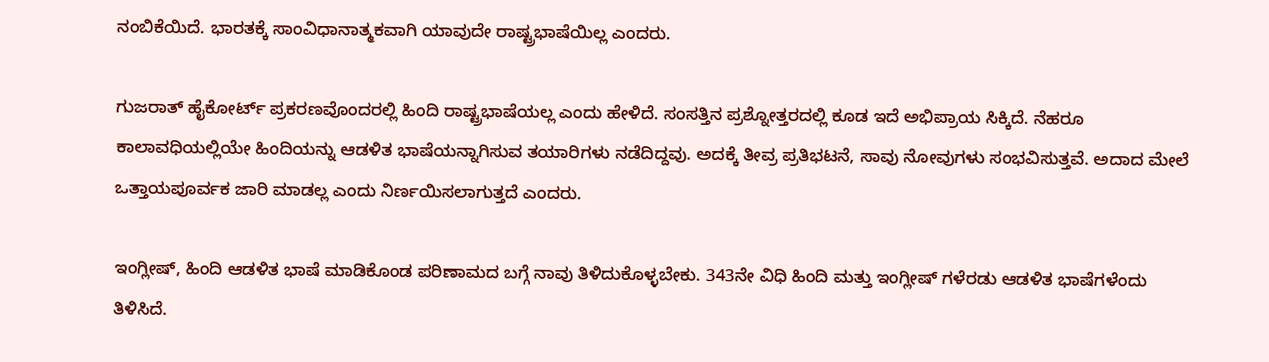ನಂಬಿಕೆಯಿದೆ. ಭಾರತಕ್ಕೆ ಸಾಂವಿಧಾನಾತ್ಮಕವಾಗಿ ಯಾವುದೇ ರಾಷ್ಟ್ರಭಾಷೆಯಿಲ್ಲ ಎಂದರು.

ಗುಜರಾತ್ ಹೈಕೋರ್ಟ್ ಪ್ರಕರಣವೊಂದರಲ್ಲಿ ಹಿಂದಿ ರಾಷ್ಟ್ರಭಾಷೆಯಲ್ಲ ಎಂದು ಹೇಳಿದೆ. ಸಂಸತ್ತಿನ ಪ್ರಶ್ನೋತ್ತರದಲ್ಲಿ ಕೂಡ ಇದೆ ಅಭಿಪ್ರಾಯ ಸಿಕ್ಕಿದೆ. ನೆಹರೂ ಕಾಲಾವಧಿಯಲ್ಲಿಯೇ ಹಿಂದಿಯನ್ನು ಆಡಳಿತ ಭಾಷೆಯನ್ನಾಗಿಸುವ ತಯಾರಿಗಳು ನಡೆದಿದ್ದವು. ಅದಕ್ಕೆ ತೀವ್ರ ಪ್ರತಿಭಟನೆ, ಸಾವು ನೋವುಗಳು ಸಂಭವಿಸುತ್ತವೆ. ಅದಾದ ಮೇಲೆ ಒತ್ತಾಯಪೂರ್ವಕ ಜಾರಿ ಮಾಡಲ್ಲ ಎಂದು ನಿರ್ಣಯಿಸಲಾಗುತ್ತದೆ ಎಂದರು.

ಇಂಗ್ಲೀಷ್, ಹಿಂದಿ ಆಡಳಿತ ಭಾಷೆ ಮಾಡಿಕೊಂಡ ಪರಿಣಾಮದ ಬಗ್ಗೆ ನಾವು ತಿಳಿದುಕೊಳ್ಳಬೇಕು. 343ನೇ ವಿಧಿ ಹಿಂದಿ ಮತ್ತು ಇಂಗ್ಲೀಷ್ ಗಳೆರಡು ಆಡಳಿತ ಭಾಷೆಗಳೆಂದು ತಿಳಿಸಿದೆ.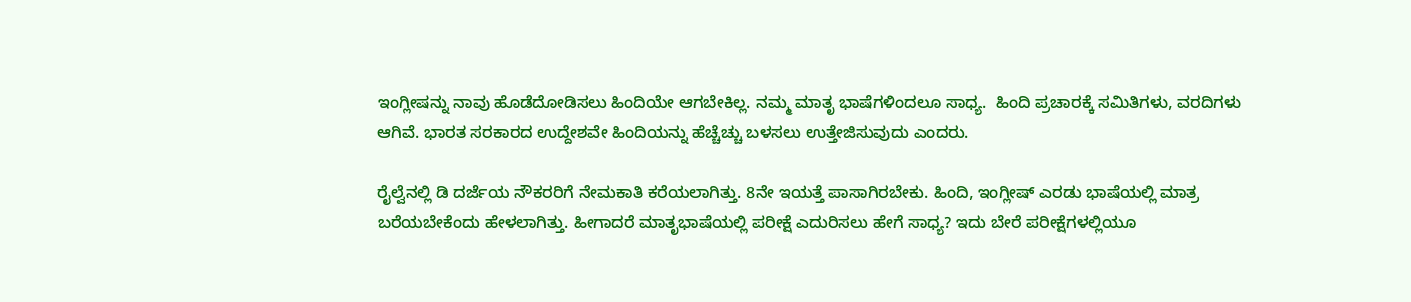ಇಂಗ್ಲೀಷನ್ನು ನಾವು ಹೊಡೆದೋಡಿಸಲು ಹಿಂದಿಯೇ ಆಗಬೇಕಿಲ್ಲ. ನಮ್ಮ ಮಾತೃ ಭಾಷೆಗಳಿಂದಲೂ ಸಾಧ್ಯ.  ಹಿಂದಿ ಪ್ರಚಾರಕ್ಕೆ ಸಮಿತಿಗಳು, ವರದಿಗಳು ಆಗಿವೆ. ಭಾರತ ಸರಕಾರದ ಉದ್ದೇಶವೇ ಹಿಂದಿಯನ್ನು ಹೆಚ್ಚೆಚ್ಚು ಬಳಸಲು ಉತ್ತೇಜಿಸುವುದು ಎಂದರು.

ರೈಲ್ವೆನಲ್ಲಿ ಡಿ ದರ್ಜೆಯ ನೌಕರರಿಗೆ ನೇಮಕಾತಿ ಕರೆಯಲಾಗಿತ್ತು. 8ನೇ ಇಯತ್ತೆ ಪಾಸಾಗಿರಬೇಕು. ಹಿಂದಿ, ಇಂಗ್ಲೀಷ್ ಎರಡು ಭಾಷೆಯಲ್ಲಿ ಮಾತ್ರ ಬರೆಯಬೇಕೆಂದು ಹೇಳಲಾಗಿತ್ತು. ಹೀಗಾದರೆ ಮಾತೃಭಾಷೆಯಲ್ಲಿ ಪರೀಕ್ಷೆ ಎದುರಿಸಲು ಹೇಗೆ ಸಾಧ್ಯ? ಇದು ಬೇರೆ ಪರೀಕ್ಷೆಗಳಲ್ಲಿಯೂ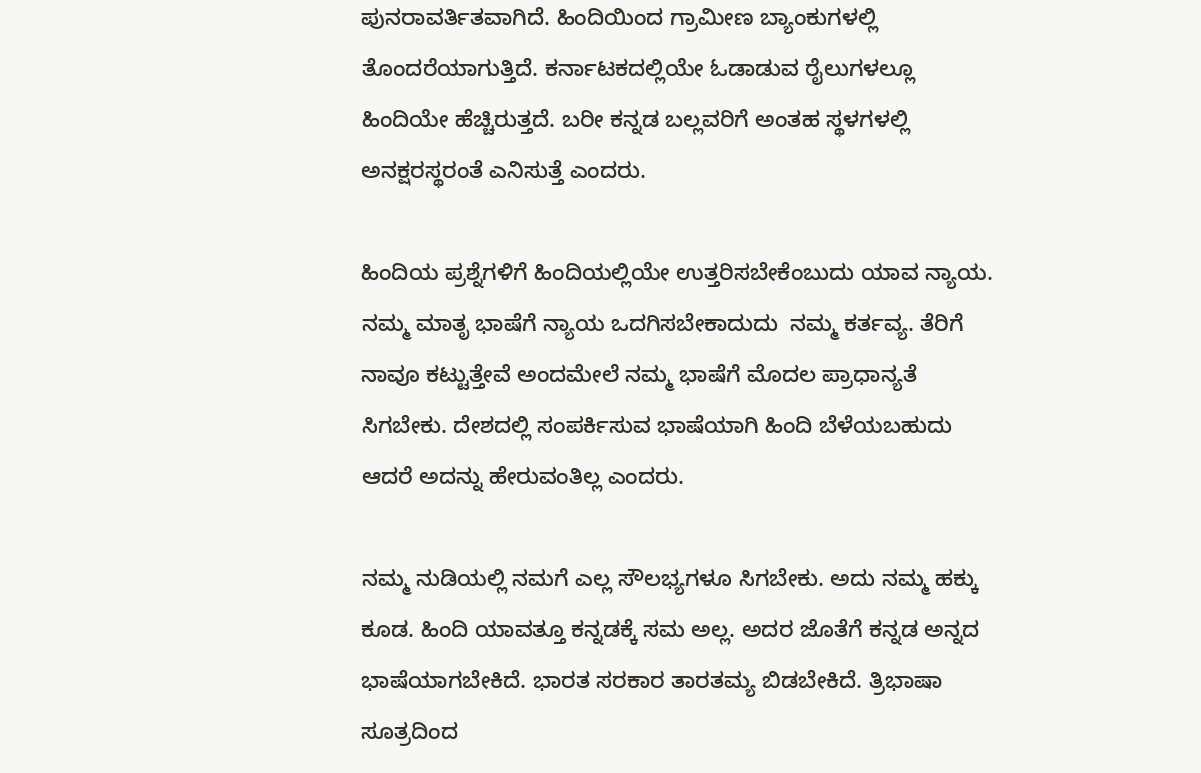ಪುನರಾವರ್ತಿತವಾಗಿದೆ. ಹಿಂದಿಯಿಂದ ಗ್ರಾಮೀಣ ಬ್ಯಾಂಕುಗಳಲ್ಲಿ ತೊಂದರೆಯಾಗುತ್ತಿದೆ. ಕರ್ನಾಟಕದಲ್ಲಿಯೇ ಓಡಾಡುವ ರೈಲುಗಳಲ್ಲೂ ಹಿಂದಿಯೇ ಹೆಚ್ಚಿರುತ್ತದೆ. ಬರೀ ಕನ್ನಡ ಬಲ್ಲವರಿಗೆ ಅಂತಹ ಸ್ಥಳಗಳಲ್ಲಿ ಅನಕ್ಷರಸ್ಥರಂತೆ ಎನಿಸುತ್ತೆ ಎಂದರು.

ಹಿಂದಿಯ ಪ್ರಶ್ನೆಗಳಿಗೆ ಹಿಂದಿಯಲ್ಲಿಯೇ ಉತ್ತರಿಸಬೇಕೆಂಬುದು ಯಾವ ನ್ಯಾಯ. ನಮ್ಮ ಮಾತೃ ಭಾಷೆಗೆ ನ್ಯಾಯ ಒದಗಿಸಬೇಕಾದುದು  ನಮ್ಮ ಕರ್ತವ್ಯ. ತೆರಿಗೆ ನಾವೂ ಕಟ್ಟುತ್ತೇವೆ ಅಂದಮೇಲೆ ನಮ್ಮ ಭಾಷೆಗೆ ಮೊದಲ ಪ್ರಾಧಾನ್ಯತೆ ಸಿಗಬೇಕು. ದೇಶದಲ್ಲಿ ಸಂಪರ್ಕಿಸುವ ಭಾಷೆಯಾಗಿ ಹಿಂದಿ ಬೆಳೆಯಬಹುದು ಆದರೆ ಅದನ್ನು ಹೇರುವಂತಿಲ್ಲ ಎಂದರು.

ನಮ್ಮ ನುಡಿಯಲ್ಲಿ ನಮಗೆ ಎಲ್ಲ ಸೌಲಭ್ಯಗಳೂ ಸಿಗಬೇಕು. ಅದು ನಮ್ಮ ಹಕ್ಕು ಕೂಡ. ಹಿಂದಿ ಯಾವತ್ತೂ ಕನ್ನಡಕ್ಕೆ ಸಮ ಅಲ್ಲ. ಅದರ ಜೊತೆಗೆ ಕನ್ನಡ ಅನ್ನದ ಭಾಷೆಯಾಗಬೇಕಿದೆ. ಭಾರತ ಸರಕಾರ ತಾರತಮ್ಯ ಬಿಡಬೇಕಿದೆ. ತ್ರಿಭಾಷಾ ಸೂತ್ರದಿಂದ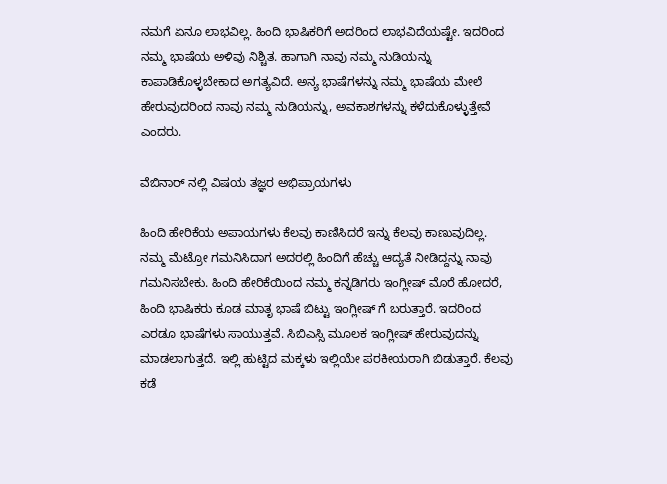ನಮಗೆ ಏನೂ ಲಾಭವಿಲ್ಲ. ಹಿಂದಿ ಭಾಷಿಕರಿಗೆ ಅದರಿಂದ ಲಾಭವಿದೆಯಷ್ಟೇ. ಇದರಿಂದ ನಮ್ಮ ಭಾಷೆಯ ಅಳಿವು ನಿಶ್ಚಿತ. ಹಾಗಾಗಿ ನಾವು ನಮ್ಮ ನುಡಿಯನ್ನು ಕಾಪಾಡಿಕೊಳ್ಳಬೇಕಾದ ಅಗತ್ಯವಿದೆ. ಅನ್ಯ ಭಾಷೆಗಳನ್ನು ನಮ್ಮ ಭಾಷೆಯ ಮೇಲೆ ಹೇರುವುದರಿಂದ ನಾವು ನಮ್ಮ ನುಡಿಯನ್ನು, ಅವಕಾಶಗಳನ್ನು ಕಳೆದುಕೊಳ್ಳುತ್ತೇವೆ ಎಂದರು.

ವೆಬಿನಾರ್ ನಲ್ಲಿ ವಿಷಯ ತಜ್ಞರ ಅಭಿಪ್ರಾಯಗಳು

ಹಿಂದಿ ಹೇರಿಕೆಯ ಅಪಾಯಗಳು ಕೆಲವು ಕಾಣಿಸಿದರೆ ಇನ್ನು ಕೆಲವು ಕಾಣುವುದಿಲ್ಲ. ನಮ್ಮ ಮೆಟ್ರೋ ಗಮನಿಸಿದಾಗ ಅದರಲ್ಲಿ ಹಿಂದಿಗೆ ಹೆಚ್ಚು ಆದ್ಯತೆ ನೀಡಿದ್ದನ್ನು ನಾವು ಗಮನಿಸಬೇಕು. ಹಿಂದಿ ಹೇರಿಕೆಯಿಂದ ನಮ್ಮ ಕನ್ನಡಿಗರು ಇಂಗ್ಲೀಷ್ ಮೊರೆ ಹೋದರೆ, ಹಿಂದಿ ಭಾಷಿಕರು ಕೂಡ ಮಾತೃ ಭಾಷೆ ಬಿಟ್ಟು ಇಂಗ್ಲೀಷ್ ಗೆ ಬರುತ್ತಾರೆ. ಇದರಿಂದ ಎರಡೂ ಭಾಷೆಗಳು ಸಾಯುತ್ತವೆ. ಸಿಬಿಎಸ್ಸಿ ಮೂಲಕ ಇಂಗ್ಲೀಷ್ ಹೇರುವುದನ್ನು ಮಾಡಲಾಗುತ್ತದೆ. ಇಲ್ಲಿ ಹುಟ್ಟಿದ ಮಕ್ಕಳು ಇಲ್ಲಿಯೇ ಪರಕೀಯರಾಗಿ ಬಿಡುತ್ತಾರೆ. ಕೆಲವು ಕಡೆ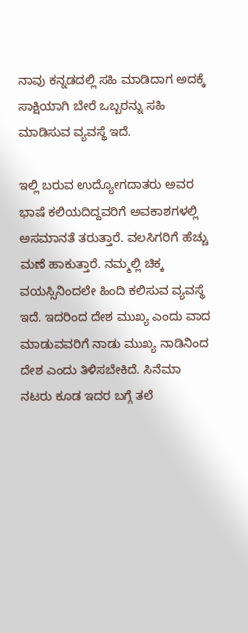ನಾವು ಕನ್ನಡದಲ್ಲಿ ಸಹಿ ಮಾಡಿದಾಗ ಅದಕ್ಕೆ ಸಾಕ್ಷಿಯಾಗಿ ಬೇರೆ ಒಬ್ಬರನ್ನು ಸಹಿ ಮಾಡಿಸುವ ವ್ಯವಸ್ಥೆ ಇದೆ.

ಇಲ್ಲಿ ಬರುವ ಉದ್ಯೋಗದಾತರು ಅವರ ಭಾಷೆ ಕಲಿಯದಿದ್ದವರಿಗೆ ಅವಕಾಶಗಳಲ್ಲಿ ಅಸಮಾನತೆ ತರುತ್ತಾರೆ. ವಲಸಿಗರಿಗೆ ಹೆಚ್ಚು ಮಣೆ ಹಾಕುತ್ತಾರೆ. ನಮ್ಮಲ್ಲಿ ಚಿಕ್ಕ ವಯಸ್ಸಿನಿಂದಲೇ ಹಿಂದಿ ಕಲಿಸುವ ವ್ಯವಸ್ಥೆ ಇದೆ. ಇದರಿಂದ ದೇಶ ಮುಖ್ಯ ಎಂದು ವಾದ ಮಾಡುವವರಿಗೆ ನಾಡು ಮುಖ್ಯ ನಾಡಿನಿಂದ ದೇಶ ಎಂದು ತಿಳಿಸಬೇಕಿದೆ. ಸಿನೆಮಾ ನಟರು ಕೂಡ ಇದರ ಬಗ್ಗೆ ತಲೆ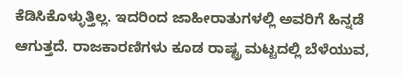ಕೆಡಿಸಿಕೊಳ್ಳುತ್ತಿಲ್ಲ. ಇದರಿಂದ ಜಾಹೀರಾತುಗಳಲ್ಲಿ ಅವರಿಗೆ ಹಿನ್ನಡೆ ಆಗುತ್ತದೆ. ರಾಜಕಾರಣಿಗಳು ಕೂಡ ರಾಷ್ಟ್ರ ಮಟ್ಟದಲ್ಲಿ ಬೆಳೆಯುವ,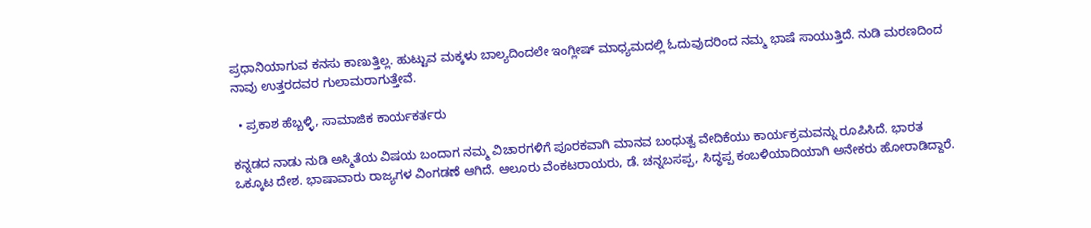ಪ್ರಧಾನಿಯಾಗುವ ಕನಸು ಕಾಣುತ್ತಿಲ್ಲ. ಹುಟ್ಟುವ ಮಕ್ಕಳು ಬಾಲ್ಯದಿಂದಲೇ ಇಂಗ್ಲೀಷ್ ಮಾಧ್ಯಮದಲ್ಲಿ ಓದುವುದರಿಂದ ನಮ್ಮ ಭಾಷೆ ಸಾಯುತ್ತಿದೆ. ನುಡಿ ಮರಣದಿಂದ ನಾವು ಉತ್ತರದವರ ಗುಲಾಮರಾಗುತ್ತೇವೆ.

  • ಪ್ರಕಾಶ ಹೆಬ್ಬಳ್ಳಿ, ಸಾಮಾಜಿಕ ಕಾರ್ಯಕರ್ತರು

ಕನ್ನಡದ ನಾಡು ನುಡಿ ಅಸ್ಮಿತೆಯ ವಿಷಯ ಬಂದಾಗ ನಮ್ಮ ವಿಚಾರಗಳಿಗೆ ಪೂರಕವಾಗಿ ಮಾನವ ಬಂಧುತ್ವ ವೇದಿಕೆಯು ಕಾರ್ಯಕ್ರಮವನ್ನು ರೂಪಿಸಿದೆ. ಭಾರತ ಒಕ್ಕೂಟ ದೇಶ. ಭಾಷಾವಾರು ರಾಜ್ಯಗಳ ವಿಂಗಡಣೆ ಆಗಿದೆ. ಆಲೂರು ವೆಂಕಟರಾಯರು, ಡೆ. ಚನ್ನಬಸಪ್ಪ, ಸಿದ್ಧಪ್ಪ ಕಂಬಳಿಯಾದಿಯಾಗಿ ಅನೇಕರು ಹೋರಾಡಿದ್ದಾರೆ.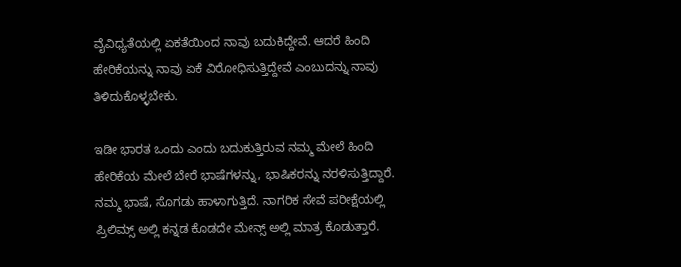ವೈವಿಧ್ಯತೆಯಲ್ಲಿ ಏಕತೆಯಿಂದ ನಾವು ಬದುಕಿದ್ದೇವೆ. ಆದರೆ ಹಿಂದಿ ಹೇರಿಕೆಯನ್ನು ನಾವು ಏಕೆ ವಿರೋಧಿಸುತ್ತಿದ್ದೇವೆ ಎಂಬುದನ್ನು ನಾವು ತಿಳಿದುಕೊಳ್ಳಬೇಕು.

ಇಡೀ ಭಾರತ ಒಂದು ಎಂದು ಬದುಕುತ್ತಿರುವ ನಮ್ಮ ಮೇಲೆ ಹಿಂದಿ ಹೇರಿಕೆಯ ಮೇಲೆ ಬೇರೆ ಭಾಷೆಗಳನ್ನು, ಭಾಷಿಕರನ್ನು ನರಳಿಸುತ್ತಿದ್ದಾರೆ. ನಮ್ಮ ಭಾಷೆ, ಸೊಗಡು ಹಾಳಾಗುತ್ತಿದೆ. ನಾಗರಿಕ ಸೇವೆ ಪರೀಕ್ಷೆಯಲ್ಲಿ ಪ್ರಿಲಿಮ್ಸ್ ಅಲ್ಲಿ ಕನ್ನಡ ಕೊಡದೇ ಮೇನ್ಸ್ ಅಲ್ಲಿ ಮಾತ್ರ ಕೊಡುತ್ತಾರೆ.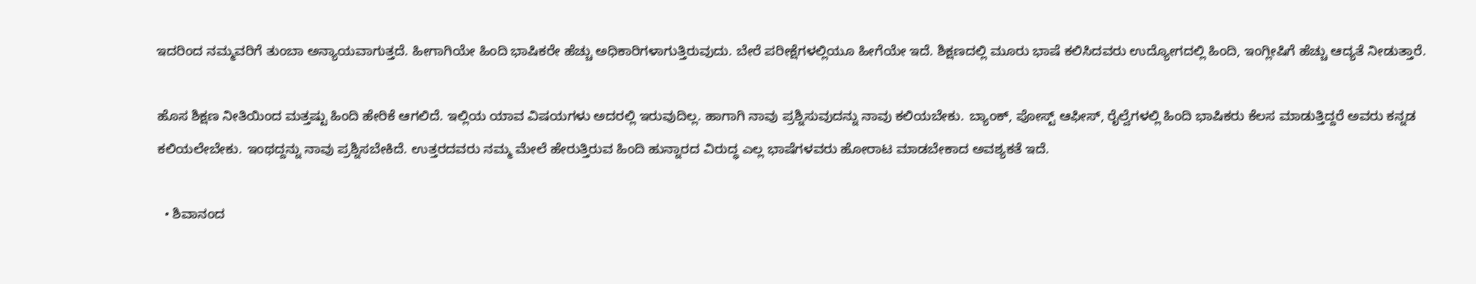ಇದರಿಂದ ನಮ್ಮವರಿಗೆ ತುಂಬಾ ಅನ್ಯಾಯವಾಗುತ್ತದೆ. ಹೀಗಾಗಿಯೇ ಹಿಂದಿ ಭಾಷಿಕರೇ ಹೆಚ್ಚು ಅಧಿಕಾರಿಗಳಾಗುತ್ತಿರುವುದು. ಬೇರೆ ಪರೀಕ್ಷೆಗಳಲ್ಲಿಯೂ ಹೀಗೆಯೇ ಇದೆ. ಶಿಕ್ಷಣದಲ್ಲಿ ಮೂರು ಭಾಷೆ ಕಲಿಸಿದವರು ಉದ್ಯೋಗದಲ್ಲಿ ಹಿಂದಿ, ಇಂಗ್ಲೀಷಿಗೆ ಹೆಚ್ಚು ಆದ್ಯತೆ ನೀಡುತ್ತಾರೆ.

ಹೊಸ ಶಿಕ್ಷಣ ನೀತಿಯಿಂದ ಮತ್ತಷ್ಟು ಹಿಂದಿ ಹೇರಿಕೆ ಆಗಲಿದೆ. ಇಲ್ಲಿಯ ಯಾವ ವಿಷಯಗಳು ಅದರಲ್ಲಿ ಇರುವುದಿಲ್ಲ. ಹಾಗಾಗಿ ನಾವು ಪ್ರಶ್ನಿಸುವುದನ್ನು ನಾವು ಕಲಿಯಬೇಕು. ಬ್ಯಾಂಕ್, ಪೋಸ್ಟ್ ಆಫೀಸ್, ರೈಲ್ವೆಗಳಲ್ಲಿ ಹಿಂದಿ ಭಾಷಿಕರು ಕೆಲಸ ಮಾಡುತ್ತಿದ್ದರೆ ಅವರು ಕನ್ನಡ ಕಲಿಯಲೇಬೇಕು. ಇಂಥದ್ದನ್ನು ನಾವು ಪ್ರಶ್ನಿಸಬೇಕಿದೆ. ಉತ್ತರದವರು ನಮ್ಮ ಮೇಲೆ ಹೇರುತ್ತಿರುವ ಹಿಂದಿ ಹುನ್ನಾರದ ವಿರುದ್ಧ ಎಲ್ಲ ಭಾಷೆಗಳವರು ಹೋರಾಟ ಮಾಡಬೇಕಾದ ಅವಶ್ಯಕತೆ ಇದೆ.

  • ಶಿವಾನಂದ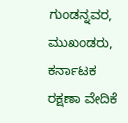ಗುಂಡನ್ನವರ, ಮುಖಂಡರು, ಕರ್ನಾಟಕ ರಕ್ಷಣಾ ವೇದಿಕೆ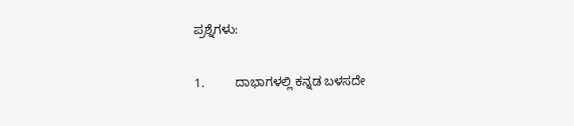ಪ್ರಶ್ನೆಗಳು:

1.         ದಾಭಾಗಳಲ್ಲಿ ಕನ್ನಡ ಬಳಸದೇ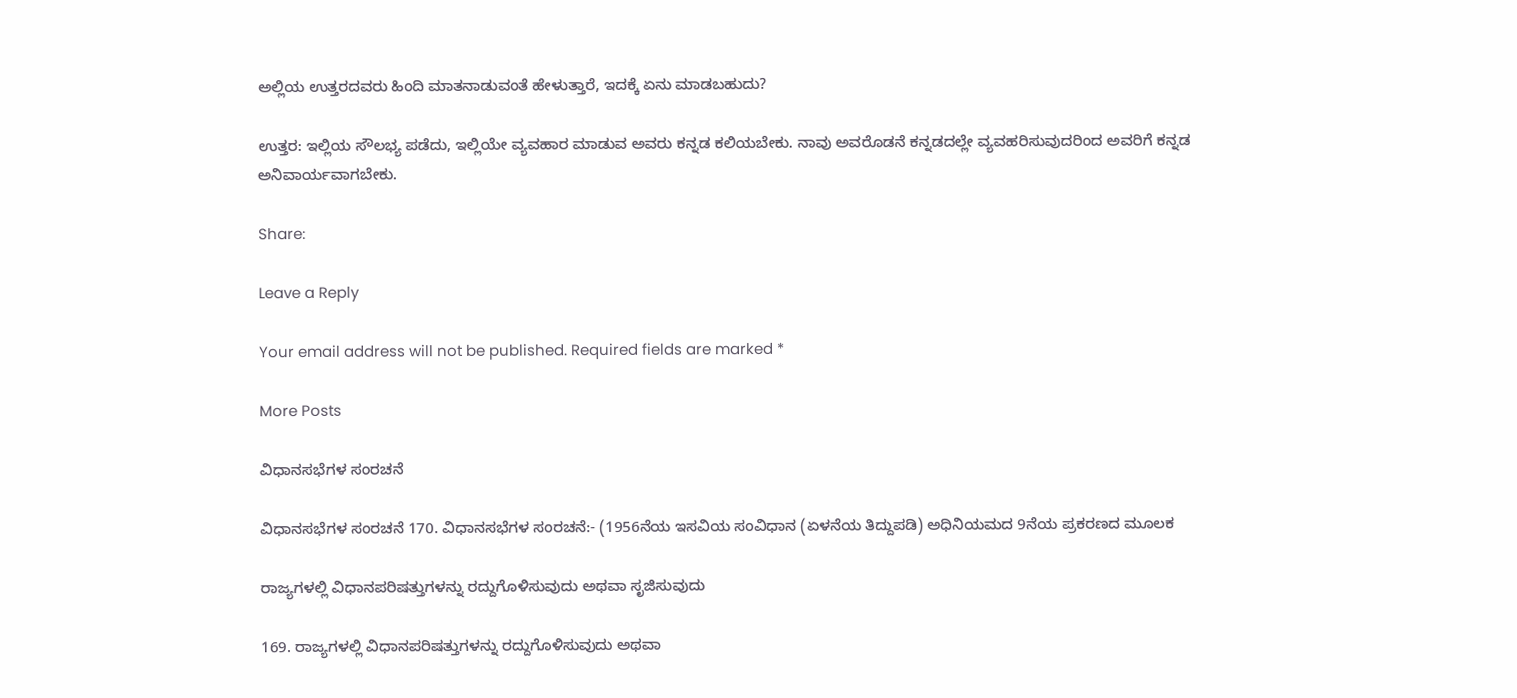ಅಲ್ಲಿಯ ಉತ್ತರದವರು ಹಿಂದಿ ಮಾತನಾಡುವಂತೆ ಹೇಳುತ್ತಾರೆ, ಇದಕ್ಕೆ ಏನು ಮಾಡಬಹುದು?

ಉತ್ತರ: ಇಲ್ಲಿಯ ಸೌಲಭ್ಯ ಪಡೆದು, ಇಲ್ಲಿಯೇ ವ್ಯವಹಾರ ಮಾಡುವ ಅವರು ಕನ್ನಡ ಕಲಿಯಬೇಕು. ನಾವು ಅವರೊಡನೆ ಕನ್ನಡದಲ್ಲೇ ವ್ಯವಹರಿಸುವುದರಿಂದ ಅವರಿಗೆ ಕನ್ನಡ ಅನಿವಾರ್ಯವಾಗಬೇಕು.

Share:

Leave a Reply

Your email address will not be published. Required fields are marked *

More Posts

ವಿಧಾನಸಭೆಗಳ ಸಂರಚನೆ

ವಿಧಾನಸಭೆಗಳ ಸಂರಚನೆ 170. ವಿಧಾನಸಭೆಗಳ ಸಂರಚನೆ:- (1956ನೆಯ ಇಸವಿಯ ಸಂವಿಧಾನ (ಏಳನೆಯ ತಿದ್ದುಪಡಿ) ಅಧಿನಿಯಮದ 9ನೆಯ ಪ್ರಕರಣದ ಮೂಲಕ

ರಾಜ್ಯಗಳಲ್ಲಿ ವಿಧಾನಪರಿಷತ್ತುಗಳನ್ನು ರದ್ದುಗೊಳಿಸುವುದು ಅಥವಾ ಸೃಜಿಸುವುದು

169. ರಾಜ್ಯಗಳಲ್ಲಿ ವಿಧಾನಪರಿಷತ್ತುಗಳನ್ನು ರದ್ದುಗೊಳಿಸುವುದು ಅಥವಾ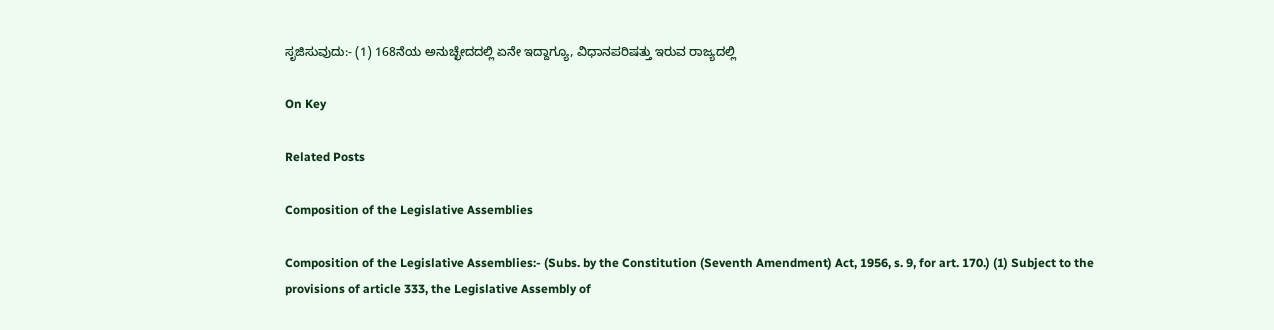ಸೃಜಿಸುವುದು:- (1) 168ನೆಯ ಅನುಚ್ಛೇದದಲ್ಲಿ ಏನೇ ಇದ್ದಾಗ್ಯೂ, ವಿಧಾನಪರಿಷತ್ತು ಇರುವ ರಾಜ್ಯದಲ್ಲಿ

On Key

Related Posts

Composition of the Legislative Assemblies

Composition of the Legislative Assemblies:- (Subs. by the Constitution (Seventh Amendment) Act, 1956, s. 9, for art. 170.) (1) Subject to the provisions of article 333, the Legislative Assembly of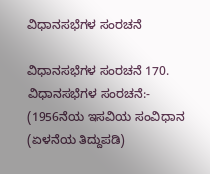ವಿಧಾನಸಭೆಗಳ ಸಂರಚನೆ

ವಿಧಾನಸಭೆಗಳ ಸಂರಚನೆ 170. ವಿಧಾನಸಭೆಗಳ ಸಂರಚನೆ:- (1956ನೆಯ ಇಸವಿಯ ಸಂವಿಧಾನ (ಏಳನೆಯ ತಿದ್ದುಪಡಿ)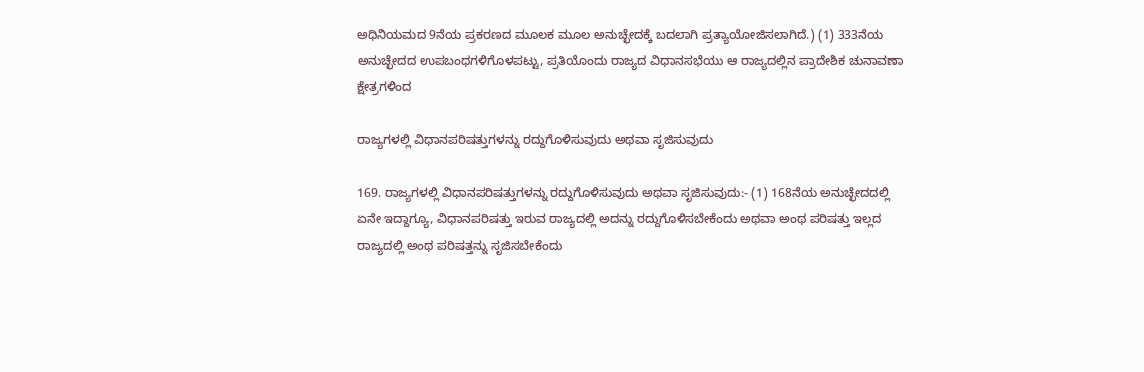ಅಧಿನಿಯಮದ 9ನೆಯ ಪ್ರಕರಣದ ಮೂಲಕ ಮೂಲ ಅನುಚ್ಛೇದಕ್ಕೆ ಬದಲಾಗಿ ಪ್ರತ್ಯಾಯೋಜಿಸಲಾಗಿದೆ.) (1) 333ನೆಯ ಅನುಚ್ಛೇದದ ಉಪಬಂಧಗಳಿಗೊಳಪಟ್ಟು, ಪ್ರತಿಯೊಂದು ರಾಜ್ಯದ ವಿಧಾನಸಭೆಯು ಆ ರಾಜ್ಯದಲ್ಲಿನ ಪ್ರಾದೇಶಿಕ ಚುನಾವಣಾ ಕ್ಷೇತ್ರಗಳಿಂದ

ರಾಜ್ಯಗಳಲ್ಲಿ ವಿಧಾನಪರಿಷತ್ತುಗಳನ್ನು ರದ್ದುಗೊಳಿಸುವುದು ಅಥವಾ ಸೃಜಿಸುವುದು

169. ರಾಜ್ಯಗಳಲ್ಲಿ ವಿಧಾನಪರಿಷತ್ತುಗಳನ್ನು ರದ್ದುಗೊಳಿಸುವುದು ಅಥವಾ ಸೃಜಿಸುವುದು:- (1) 168ನೆಯ ಅನುಚ್ಛೇದದಲ್ಲಿ ಏನೇ ಇದ್ದಾಗ್ಯೂ, ವಿಧಾನಪರಿಷತ್ತು ಇರುವ ರಾಜ್ಯದಲ್ಲಿ ಅದನ್ನು ರದ್ದುಗೊಳಿಸಬೇಕೆಂದು ಅಥವಾ ಅಂಥ ಪರಿಷತ್ತು ಇಲ್ಲದ ರಾಜ್ಯದಲ್ಲಿ ಅಂಥ ಪರಿಷತ್ತನ್ನು ಸೃಜಿಸಬೇಕೆಂದು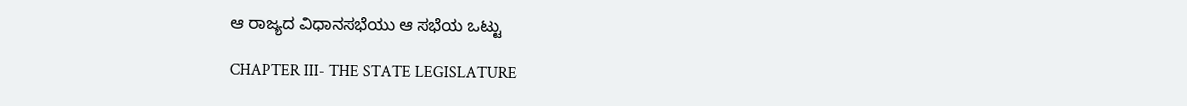ಆ ರಾಜ್ಯದ ವಿಧಾನಸಭೆಯು ಆ ಸಭೆಯ ಒಟ್ಟು

CHAPTER III- THE STATE LEGISLATURE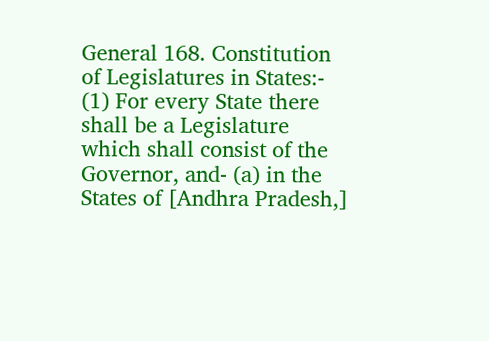General 168. Constitution of Legislatures in States:- (1) For every State there shall be a Legislature which shall consist of the Governor, and- (a) in the States of [Andhra Pradesh,]